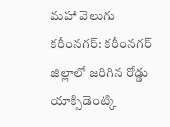మహా వెలుగు కరీంనగర్: కరీంనగర్ జిల్లాలో జరిగిన రోడ్డు యాక్సిడెంట్కి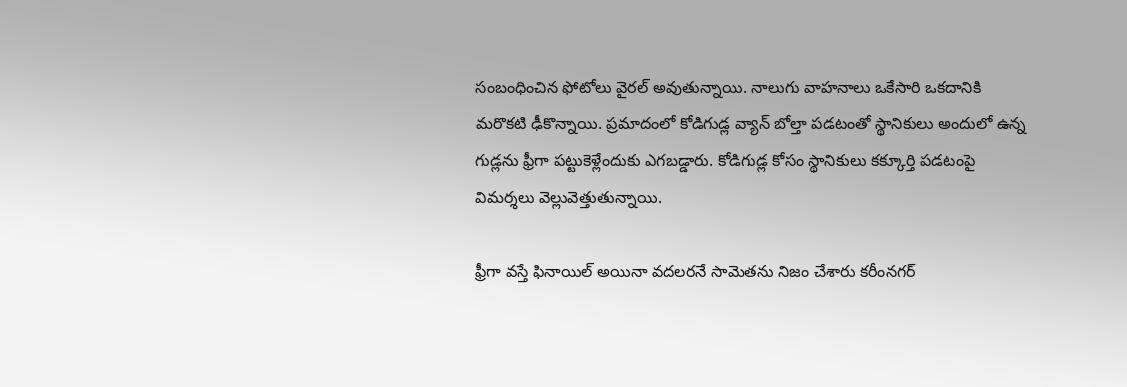సంబంధించిన ఫోటోలు వైరల్ అవుతున్నాయి. నాలుగు వాహనాలు ఒకేసారి ఒకదానికి మరొకటి ఢీకొన్నాయి. ప్రమాదంలో కోడిగుడ్ల వ్యాన్ బోల్తా పడటంతో స్థానికులు అందులో ఉన్న గుడ్లను ఫ్రీగా పట్టుకెళ్లేందుకు ఎగబడ్డారు. కోడిగుడ్ల కోసం స్థానికులు కక్కూర్తి పడటంపై విమర్శలు వెల్లువెత్తుతున్నాయి.

ఫ్రీగా వస్తే ఫినాయిల్ అయినా వదలరనే సామెతను నిజం చేశారు కరీంనగర్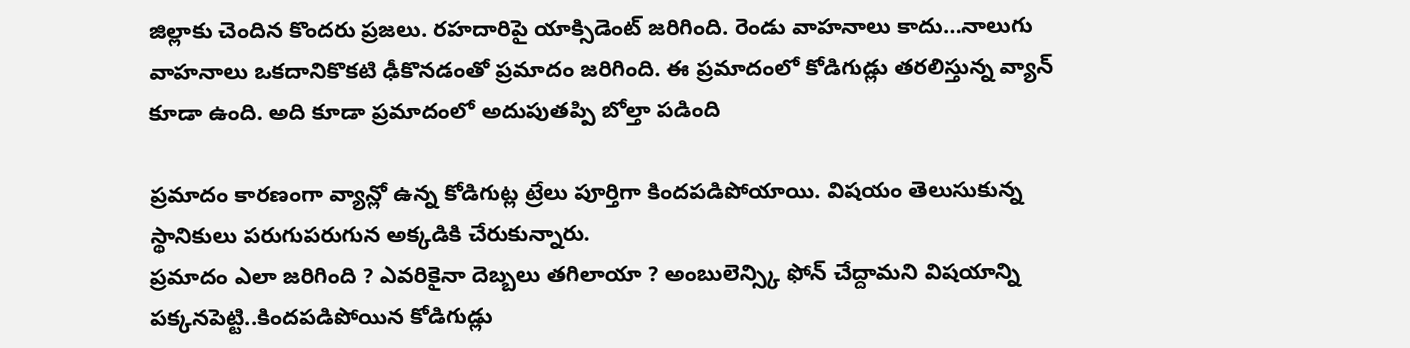జిల్లాకు చెందిన కొందరు ప్రజలు. రహదారిపై యాక్సిడెంట్ జరిగింది. రెండు వాహనాలు కాదు…నాలుగు వాహనాలు ఒకదానికొకటి ఢీకొనడంతో ప్రమాదం జరిగింది. ఈ ప్రమాదంలో కోడిగుడ్లు తరలిస్తున్న వ్యాన్ కూడా ఉంది. అది కూడా ప్రమాదంలో అదుపుతప్పి బోల్తా పడింది

ప్రమాదం కారణంగా వ్యాన్లో ఉన్న కోడిగుట్ల ట్రేలు పూర్తిగా కిందపడిపోయాయి. విషయం తెలుసుకున్న స్థానికులు పరుగుపరుగున అక్కడికి చేరుకున్నారు.
ప్రమాదం ఎలా జరిగింది ? ఎవరికైనా దెబ్బలు తగిలాయా ? అంబులెన్స్కి ఫోన్ చేద్దామని విషయాన్ని పక్కనపెట్టి..కిందపడిపోయిన కోడిగుడ్లు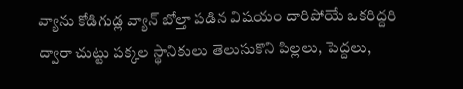వ్యాను కోడిగుడ్ల వ్యాన్ బోల్తా పడిన విషయం దారిపోయే ఒకరిద్దరి ద్వారా చుట్టు పక్కల స్థానికులు తెలుసుకొని పిల్లలు, పెద్దలు,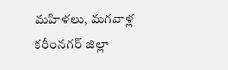మహిళలు, మగవాళ్ల
కరీంనగర్ జిల్లా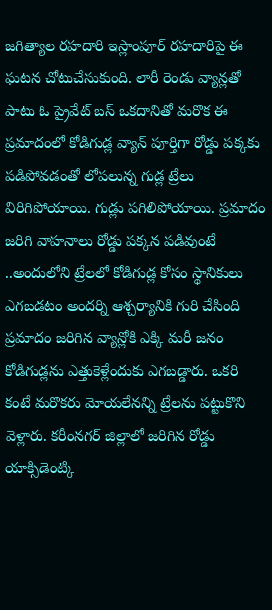జగిత్యాల రహదారి ఇస్లాంపూర్ రహదారిపై ఈ ఘటన చోటుచేసుకుంది. లారీ రెండు వ్యాన్లతో పాటు ఓ ప్రైవేట్ బస్ ఒకదానితో మరొక ఈ ప్రమాదంలో కోడిగుడ్ల వ్యాన్ పూర్తిగా రోడ్డు పక్కకు పడిపోవడంతో లోపలున్న గుడ్ల ట్రేలు విరిగిపోయాయి. గుడ్లు పగిలిపోయాయి. ప్రమాదం జరిగి వాహనాలు రోడ్డు పక్కన పడివుంటే ..అందులోని ట్రేలలో కోడిగుడ్ల కోసం స్థానికులు ఎగబడటం అందర్ని ఆశ్చర్యానికి గురి చేసింది ప్రమాదం జరిగిన వ్యాన్లోకి ఎక్కి మరీ జనం కోడిగుడ్లను ఎత్తుకెళ్లేందుకు ఎగబడ్డారు. ఒకరి కంటే మరొకరు మోయలేనన్ని ట్రేలను పట్టుకొని వెళ్లారు. కరీంనగర్ జిల్లాలో జరిగిన రోడ్డు యాక్సిడెంట్కి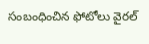సంబంధించిన ఫోటోలు వైరల్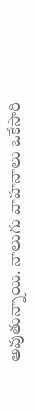అవుతున్నాయి. నాలుగు వాహనాలు ఒకేసారి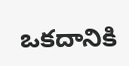ఒకదానికి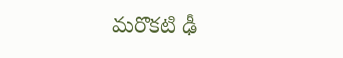మరొకటి ఢీ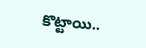కొట్టాయి..